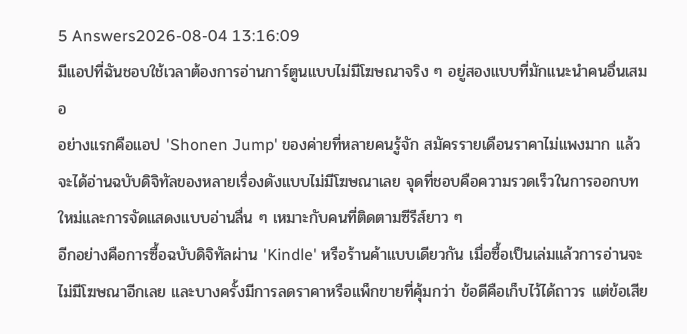5 Answers2026-08-04 13:16:09
มีแอปที่ฉันชอบใช้เวลาต้องการอ่านการ์ตูนแบบไม่มีโฆษณาจริง ๆ อยู่สองแบบที่มักแนะนำคนอื่นเสมอ
อย่างแรกคือแอป 'Shonen Jump' ของค่ายที่หลายคนรู้จัก สมัครรายเดือนราคาไม่แพงมาก แล้วจะได้อ่านฉบับดิจิทัลของหลายเรื่องดังแบบไม่มีโฆษณาเลย จุดที่ชอบคือความรวดเร็วในการออกบทใหม่และการจัดแสดงแบบอ่านลื่น ๆ เหมาะกับคนที่ติดตามซีรีส์ยาว ๆ
อีกอย่างคือการซื้อฉบับดิจิทัลผ่าน 'Kindle' หรือร้านค้าแบบเดียวกัน เมื่อซื้อเป็นเล่มแล้วการอ่านจะไม่มีโฆษณาอีกเลย และบางครั้งมีการลดราคาหรือแพ็กขายที่คุ้มกว่า ข้อดีคือเก็บไว้ได้ถาวร แต่ข้อเสีย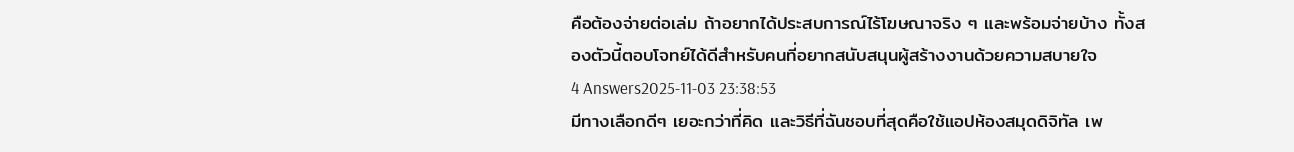คือต้องจ่ายต่อเล่ม ถ้าอยากได้ประสบการณ์ไร้โฆษณาจริง ๆ และพร้อมจ่ายบ้าง ทั้งสองตัวนี้ตอบโจทย์ได้ดีสำหรับคนที่อยากสนับสนุนผู้สร้างงานด้วยความสบายใจ
4 Answers2025-11-03 23:38:53
มีทางเลือกดีๆ เยอะกว่าที่คิด และวิธีที่ฉันชอบที่สุดคือใช้แอปห้องสมุดดิจิทัล เพ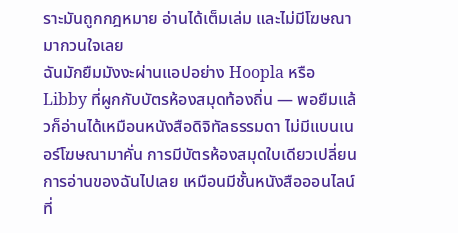ราะมันถูกกฎหมาย อ่านได้เต็มเล่ม และไม่มีโฆษณามากวนใจเลย
ฉันมักยืมมังงะผ่านแอปอย่าง Hoopla หรือ Libby ที่ผูกกับบัตรห้องสมุดท้องถิ่น — พอยืมแล้วก็อ่านได้เหมือนหนังสือดิจิทัลธรรมดา ไม่มีแบนเนอร์โฆษณามาคั่น การมีบัตรห้องสมุดใบเดียวเปลี่ยนการอ่านของฉันไปเลย เหมือนมีชั้นหนังสือออนไลน์ที่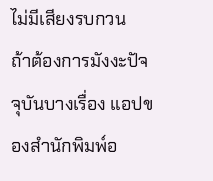ไม่มีเสียงรบกวน
ถ้าต้องการมังงะปัจจุบันบางเรื่อง แอปของสำนักพิมพ์อ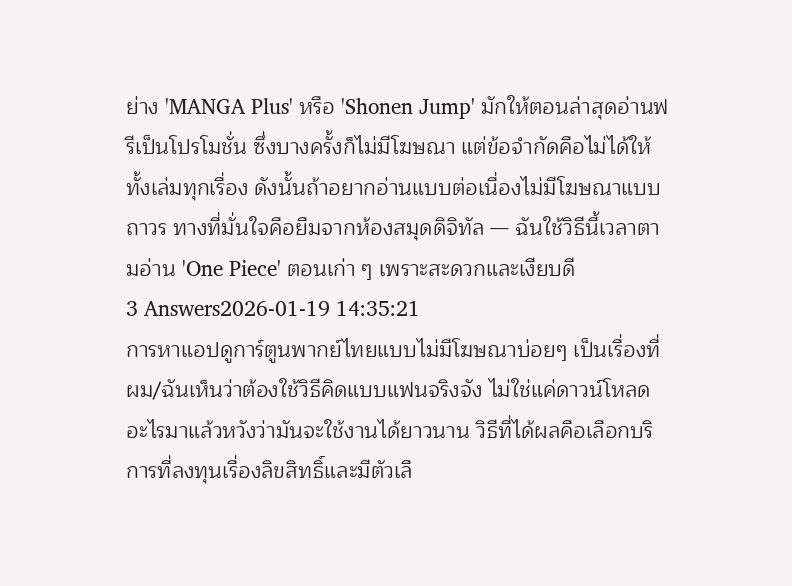ย่าง 'MANGA Plus' หรือ 'Shonen Jump' มักให้ตอนล่าสุดอ่านฟรีเป็นโปรโมชั่น ซึ่งบางครั้งก็ไม่มีโฆษณา แต่ข้อจำกัดคือไม่ได้ให้ทั้งเล่มทุกเรื่อง ดังนั้นถ้าอยากอ่านแบบต่อเนื่องไม่มีโฆษณาแบบถาวร ทางที่มั่นใจคือยืมจากห้องสมุดดิจิทัล — ฉันใช้วิธีนี้เวลาตามอ่าน 'One Piece' ตอนเก่า ๆ เพราะสะดวกและเงียบดี
3 Answers2026-01-19 14:35:21
การหาแอปดูการ์ตูนพากย์ไทยแบบไม่มีโฆษณาบ่อยๆ เป็นเรื่องที่ผม/ฉันเห็นว่าต้องใช้วิธีคิดแบบแฟนจริงจัง ไม่ใช่แค่ดาวน์โหลดอะไรมาแล้วหวังว่ามันจะใช้งานได้ยาวนาน วิธีที่ได้ผลคือเลือกบริการที่ลงทุนเรื่องลิขสิทธิ์และมีตัวเลื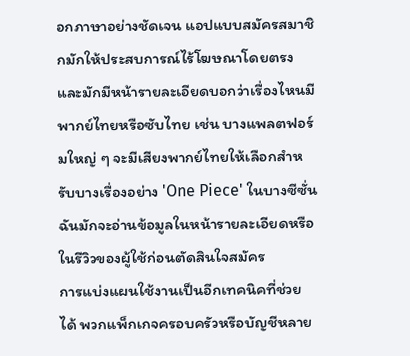อกภาษาอย่างชัดเจน แอปแบบสมัครสมาชิกมักให้ประสบการณ์ไร้โฆษณาโดยตรง และมักมีหน้ารายละเอียดบอกว่าเรื่องไหนมีพากย์ไทยหรือซับไทย เช่น บางแพลตฟอร์มใหญ่ ๆ จะมีเสียงพากย์ไทยให้เลือกสำหรับบางเรื่องอย่าง 'One Piece' ในบางซีซั่น ฉันมักจะอ่านข้อมูลในหน้ารายละเอียดหรือในรีวิวของผู้ใช้ก่อนตัดสินใจสมัคร
การแบ่งแผนใช้งานเป็นอีกเทคนิคที่ช่วยได้ พวกแพ็กเกจครอบครัวหรือบัญชีหลาย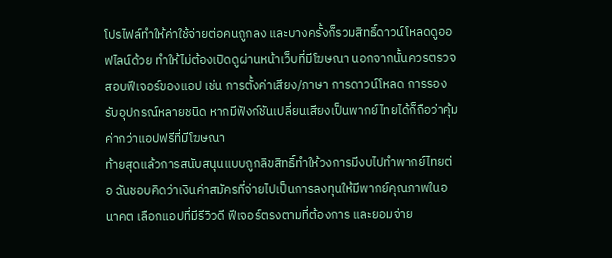โปรไฟล์ทำให้ค่าใช้จ่ายต่อคนถูกลง และบางครั้งก็รวมสิทธิ์ดาวน์โหลดดูออฟไลน์ด้วย ทำให้ไม่ต้องเปิดดูผ่านหน้าเว็บที่มีโฆษณา นอกจากนั้นควรตรวจสอบฟีเจอร์ของแอป เช่น การตั้งค่าเสียง/ภาษา การดาวน์โหลด การรองรับอุปกรณ์หลายชนิด หากมีฟังก์ชันเปลี่ยนเสียงเป็นพากย์ไทยได้ก็ถือว่าคุ้มค่ากว่าแอปฟรีที่มีโฆษณา
ท้ายสุดแล้วการสนับสนุนแบบถูกลิขสิทธิ์ทำให้วงการมีงบไปทำพากย์ไทยต่อ ฉันชอบคิดว่าเงินค่าสมัครที่จ่ายไปเป็นการลงทุนให้มีพากย์คุณภาพในอนาคต เลือกแอปที่มีรีวิวดี ฟีเจอร์ตรงตามที่ต้องการ และยอมจ่าย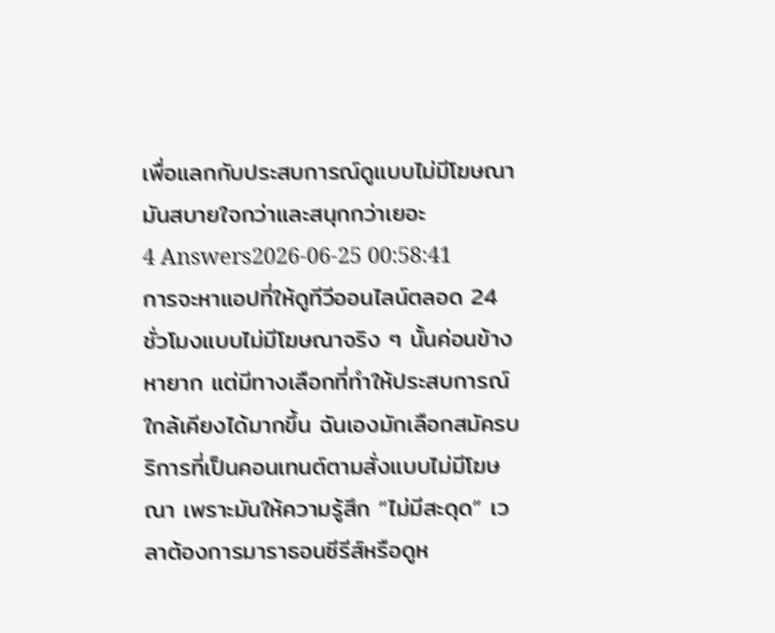เพื่อแลกกับประสบการณ์ดูแบบไม่มีโฆษณา มันสบายใจกว่าและสนุกกว่าเยอะ
4 Answers2026-06-25 00:58:41
การจะหาแอปที่ให้ดูทีวีออนไลน์ตลอด 24 ชั่วโมงแบบไม่มีโฆษณาจริง ๆ นั้นค่อนข้างหายาก แต่มีทางเลือกที่ทำให้ประสบการณ์ใกล้เคียงได้มากขึ้น ฉันเองมักเลือกสมัครบริการที่เป็นคอนเทนต์ตามสั่งแบบไม่มีโฆษณา เพราะมันให้ความรู้สึก “ไม่มีสะดุด” เวลาต้องการมาราธอนซีรีส์หรือดูห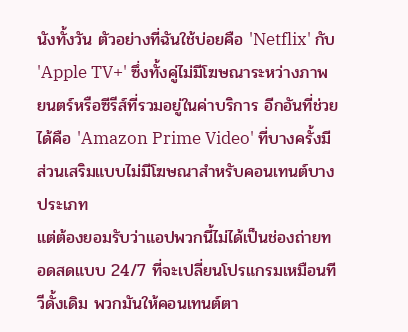นังทั้งวัน ตัวอย่างที่ฉันใช้บ่อยคือ 'Netflix' กับ 'Apple TV+' ซึ่งทั้งคู่ไม่มีโฆษณาระหว่างภาพยนตร์หรือซีรีส์ที่รวมอยู่ในค่าบริการ อีกอันที่ช่วยได้คือ 'Amazon Prime Video' ที่บางครั้งมีส่วนเสริมแบบไม่มีโฆษณาสำหรับคอนเทนต์บางประเภท
แต่ต้องยอมรับว่าแอปพวกนี้ไม่ได้เป็นช่องถ่ายทอดสดแบบ 24/7 ที่จะเปลี่ยนโปรแกรมเหมือนทีวีดั้งเดิม พวกมันให้คอนเทนต์ตา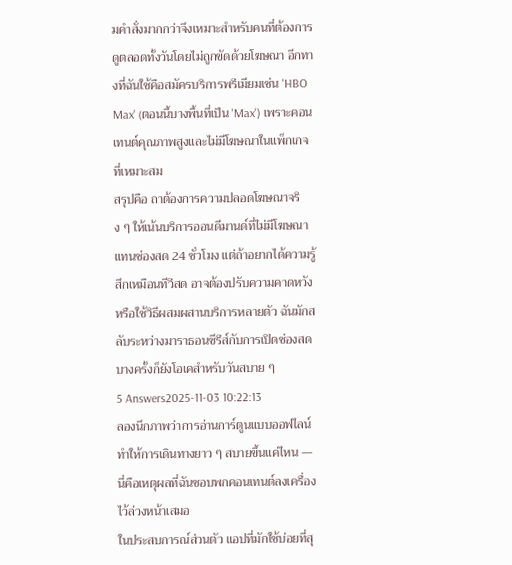มคำสั่งมากกว่าจึงเหมาะสำหรับคนที่ต้องการดูตลอดทั้งวันโดยไม่ถูกขัดด้วยโฆษณา อีกทางที่ฉันใช้คือสมัครบริการพรีเมียมเช่น 'HBO Max' (ตอนนี้บางพื้นที่เป็น 'Max') เพราะคอนเทนต์คุณภาพสูงและไม่มีโฆษณาในแพ็กเกจที่เหมาะสม
สรุปคือ ถาต้องการความปลอดโฆษณาจริง ๆ ให้เน้นบริการออนดีมานด์ที่ไม่มีโฆษณาแทนช่องสด 24 ชั่วโมง แต่ถ้าอยากได้ความรู้สึกเหมือนทีวีสด อาจต้องปรับความคาดหวังหรือใช้วิธีผสมผสานบริการหลายตัว ฉันมักสลับระหว่างมาราธอนซีรีส์กับการเปิดช่องสดบางครั้งก็ยังโอเคสำหรับวันสบาย ๆ
5 Answers2025-11-03 10:22:13
ลองนึกภาพว่าการอ่านการ์ตูนแบบออฟไลน์ทำให้การเดินทางยาว ๆ สบายขึ้นแค่ไหน — นี่คือเหตุผลที่ฉันชอบพกคอนเทนต์ลงเครื่องไว้ล่วงหน้าเสมอ
ในประสบการณ์ส่วนตัว แอปที่มักใช้บ่อยที่สุ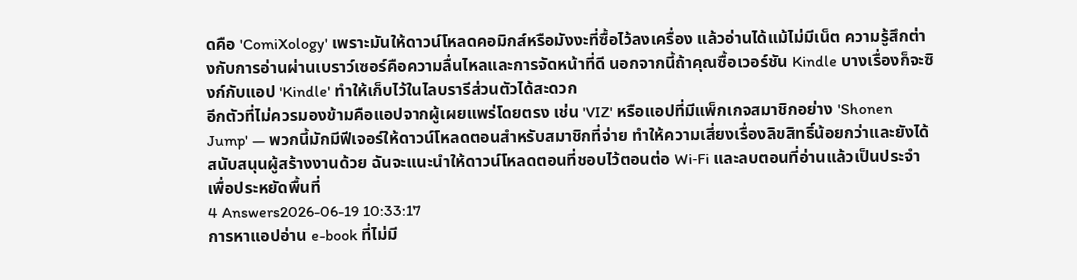ดคือ 'ComiXology' เพราะมันให้ดาวน์โหลดคอมิกส์หรือมังงะที่ซื้อไว้ลงเครื่อง แล้วอ่านได้แม้ไม่มีเน็ต ความรู้สึกต่างกับการอ่านผ่านเบราว์เซอร์คือความลื่นไหลและการจัดหน้าที่ดี นอกจากนี้ถ้าคุณซื้อเวอร์ชัน Kindle บางเรื่องก็จะซิงก์กับแอป 'Kindle' ทำให้เก็บไว้ในไลบรารีส่วนตัวได้สะดวก
อีกตัวที่ไม่ควรมองข้ามคือแอปจากผู้เผยแพร่โดยตรง เช่น 'VIZ' หรือแอปที่มีแพ็กเกจสมาชิกอย่าง 'Shonen Jump' — พวกนี้มักมีฟีเจอร์ให้ดาวน์โหลดตอนสำหรับสมาชิกที่จ่าย ทำให้ความเสี่ยงเรื่องลิขสิทธิ์น้อยกว่าและยังได้สนับสนุนผู้สร้างงานด้วย ฉันจะแนะนำให้ดาวน์โหลดตอนที่ชอบไว้ตอนต่อ Wi‑Fi และลบตอนที่อ่านแล้วเป็นประจำเพื่อประหยัดพื้นที่
4 Answers2026-06-19 10:33:17
การหาแอปอ่าน e-book ที่ไม่มี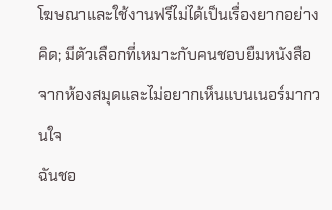โฆษณาและใช้งานฟรีไม่ได้เป็นเรื่องยากอย่างคิด; มีตัวเลือกที่เหมาะกับคนชอบยืมหนังสือจากห้องสมุดและไม่อยากเห็นแบนเนอร์มากวนใจ
ฉันชอ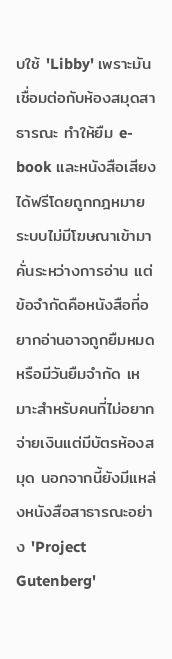บใช้ 'Libby' เพราะมันเชื่อมต่อกับห้องสมุดสาธารณะ ทำให้ยืม e-book และหนังสือเสียงได้ฟรีโดยถูกกฎหมาย ระบบไม่มีโฆษณาเข้ามาคั่นระหว่างการอ่าน แต่ข้อจำกัดคือหนังสือที่อยากอ่านอาจถูกยืมหมดหรือมีวันยืมจำกัด เหมาะสำหรับคนที่ไม่อยากจ่ายเงินแต่มีบัตรห้องสมุด นอกจากนี้ยังมีแหล่งหนังสือสาธารณะอย่าง 'Project Gutenberg'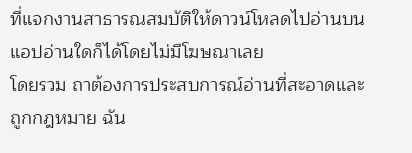ที่แจกงานสาธารณสมบัติให้ดาวน์โหลดไปอ่านบนแอปอ่านใดก็ได้โดยไม่มีโฆษณาเลย
โดยรวม ถาต้องการประสบการณ์อ่านที่สะอาดและถูกกฎหมาย ฉัน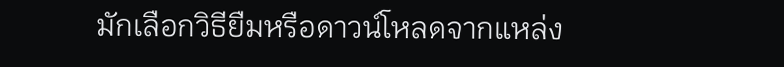มักเลือกวิธียืมหรือดาวน์โหลดจากแหล่ง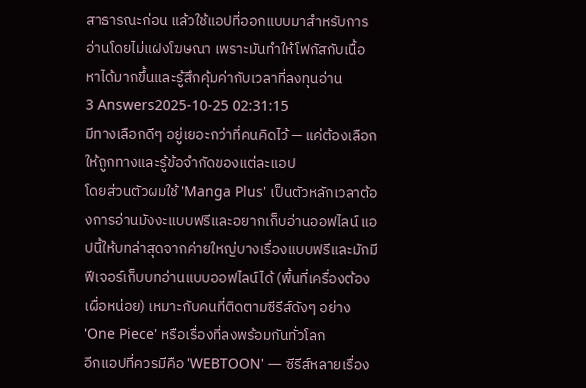สาธารณะก่อน แล้วใช้แอปที่ออกแบบมาสำหรับการอ่านโดยไม่แฝงโฆษณา เพราะมันทำให้โฟกัสกับเนื้อหาได้มากขึ้นและรู้สึกคุ้มค่ากับเวลาที่ลงทุนอ่าน
3 Answers2025-10-25 02:31:15
มีทางเลือกดีๆ อยู่เยอะกว่าที่คนคิดไว้ — แค่ต้องเลือกให้ถูกทางและรู้ข้อจำกัดของแต่ละแอป
โดยส่วนตัวผมใช้ 'Manga Plus' เป็นตัวหลักเวลาต้องการอ่านมังงะแบบฟรีและอยากเก็บอ่านออฟไลน์ แอปนี้ให้บทล่าสุดจากค่ายใหญ่บางเรื่องแบบฟรีและมักมีฟีเจอร์เก็บบทอ่านแบบออฟไลน์ได้ (พื้นที่เครื่องต้องเผื่อหน่อย) เหมาะกับคนที่ติดตามซีรีส์ดังๆ อย่าง 'One Piece' หรือเรื่องที่ลงพร้อมกันทั่วโลก
อีกแอปที่ควรมีคือ 'WEBTOON' — ซีรีส์หลายเรื่อง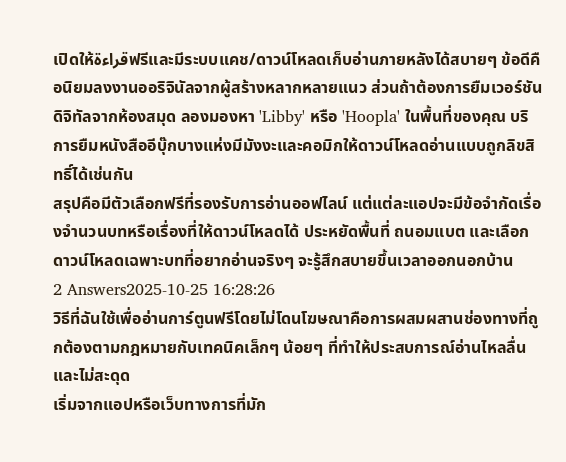เปิดให้قراءةฟรีและมีระบบแคช/ดาวน์โหลดเก็บอ่านภายหลังได้สบายๆ ข้อดีคือนิยมลงงานออริจินัลจากผู้สร้างหลากหลายแนว ส่วนถ้าต้องการยืมเวอร์ชันดิจิทัลจากห้องสมุด ลองมองหา 'Libby' หรือ 'Hoopla' ในพื้นที่ของคุณ บริการยืมหนังสืออีบุ๊กบางแห่งมีมังงะและคอมิกให้ดาวน์โหลดอ่านแบบถูกลิขสิทธิ์ได้เช่นกัน
สรุปคือมีตัวเลือกฟรีที่รองรับการอ่านออฟไลน์ แต่แต่ละแอปจะมีข้อจำกัดเรื่องจำนวนบทหรือเรื่องที่ให้ดาวน์โหลดได้ ประหยัดพื้นที่ ถนอมแบต และเลือกดาวน์โหลดเฉพาะบทที่อยากอ่านจริงๆ จะรู้สึกสบายขึ้นเวลาออกนอกบ้าน
2 Answers2025-10-25 16:28:26
วิธีที่ฉันใช้เพื่ออ่านการ์ตูนฟรีโดยไม่โดนโฆษณาคือการผสมผสานช่องทางที่ถูกต้องตามกฎหมายกับเทคนิคเล็กๆ น้อยๆ ที่ทำให้ประสบการณ์อ่านไหลลื่นและไม่สะดุด
เริ่มจากแอปหรือเว็บทางการที่มัก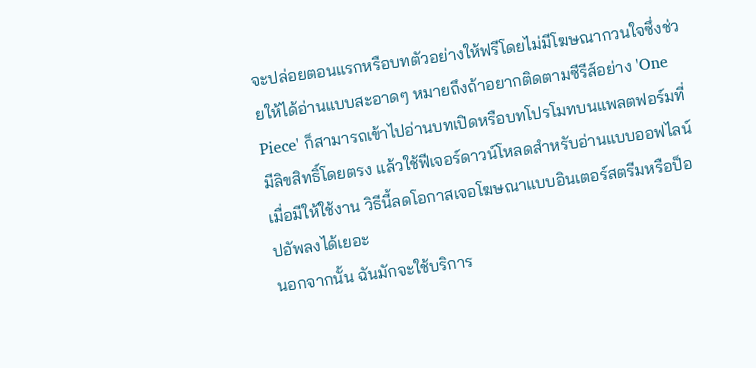จะปล่อยตอนแรกหรือบทตัวอย่างให้ฟรีโดยไม่มีโฆษณากวนใจซึ่งช่วยให้ได้อ่านแบบสะอาดๆ หมายถึงถ้าอยากติดตามซีรีส์อย่าง 'One Piece' ก็สามารถเข้าไปอ่านบทเปิดหรือบทโปรโมทบนแพลตฟอร์มที่มีลิขสิทธิ์โดยตรง แล้วใช้ฟีเจอร์ดาวน์โหลดสำหรับอ่านแบบออฟไลน์เมื่อมีให้ใช้งาน วิธีนี้ลดโอกาสเจอโฆษณาแบบอินเตอร์สตรีมหรือป็อปอัพลงได้เยอะ
นอกจากนั้น ฉันมักจะใช้บริการ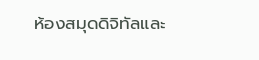ห้องสมุดดิจิทัลและ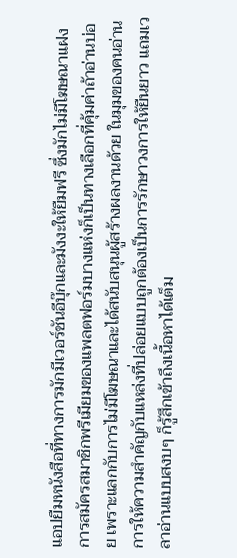แอปยืมหนังสือที่ทางการมักมีเวอร์ชันอีบุ๊กและมังงะให้ยืมฟรี ซึ่งมักไม่มีโฆษณาแฝง การสมัครสมาชิกพรีเมียมของแพลตฟอร์มบางแห่งก็เป็นทางเลือกที่คุ้มค่าถ้าอ่านบ่อย เพราะแลกกับการไม่มีโฆษณาและได้สนับสนุนผู้สร้างผลงานด้วย ในมุมของคนอ่าน การให้ความสำคัญกับแหล่งที่ปล่อยแบบถูกต้องเป็นการรักษาวงการให้ยืนยาว แถมเวลาอ่านแบบสงบๆ ก็รู้สึกเข้าถึงเนื้อหาได้เต็ม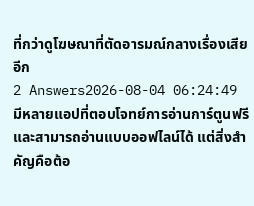ที่กว่าดูโฆษณาที่ตัดอารมณ์กลางเรื่องเสียอีก
2 Answers2026-08-04 06:24:49
มีหลายแอปที่ตอบโจทย์การอ่านการ์ตูนฟรีและสามารถอ่านแบบออฟไลน์ได้ แต่สิ่งสำคัญคือต้อ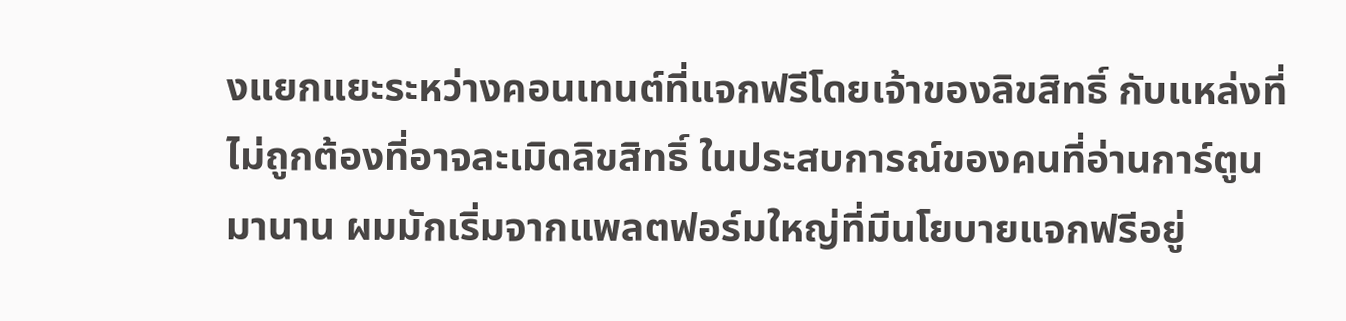งแยกแยะระหว่างคอนเทนต์ที่แจกฟรีโดยเจ้าของลิขสิทธิ์ กับแหล่งที่ไม่ถูกต้องที่อาจละเมิดลิขสิทธิ์ ในประสบการณ์ของคนที่อ่านการ์ตูนมานาน ผมมักเริ่มจากแพลตฟอร์มใหญ่ที่มีนโยบายแจกฟรีอยู่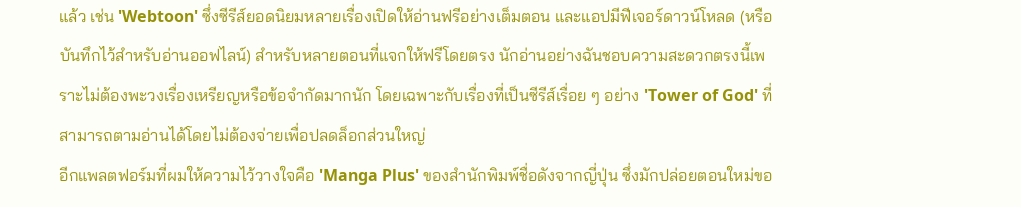แล้ว เช่น 'Webtoon' ซึ่งซีรีส์ยอดนิยมหลายเรื่องเปิดให้อ่านฟรีอย่างเต็มตอน และแอปมีฟีเจอร์ดาวน์โหลด (หรือบันทึกไว้สำหรับอ่านออฟไลน์) สำหรับหลายตอนที่แจกให้ฟรีโดยตรง นักอ่านอย่างฉันชอบความสะดวกตรงนี้เพราะไม่ต้องพะวงเรื่องเหรียญหรือข้อจำกัดมากนัก โดยเฉพาะกับเรื่องที่เป็นซีรีส์เรื่อย ๆ อย่าง 'Tower of God' ที่สามารถตามอ่านได้โดยไม่ต้องจ่ายเพื่อปลดล็อกส่วนใหญ่
อีกแพลตฟอร์มที่ผมให้ความไว้วางใจคือ 'Manga Plus' ของสำนักพิมพ์ชื่อดังจากญี่ปุ่น ซึ่งมักปล่อยตอนใหม่ขอ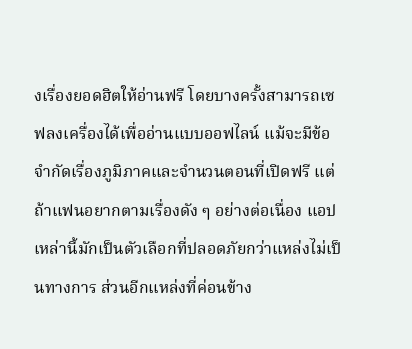งเรื่องยอดฮิตให้อ่านฟรี โดยบางครั้งสามารถเซฟลงเครื่องได้เพื่ออ่านแบบออฟไลน์ แม้จะมีข้อจำกัดเรื่องภูมิภาคและจำนวนตอนที่เปิดฟรี แต่ถ้าแฟนอยากตามเรื่องดัง ๆ อย่างต่อเนื่อง แอปเหล่านี้มักเป็นตัวเลือกที่ปลอดภัยกว่าแหล่งไม่เป็นทางการ ส่วนอีกแหล่งที่ค่อนข้าง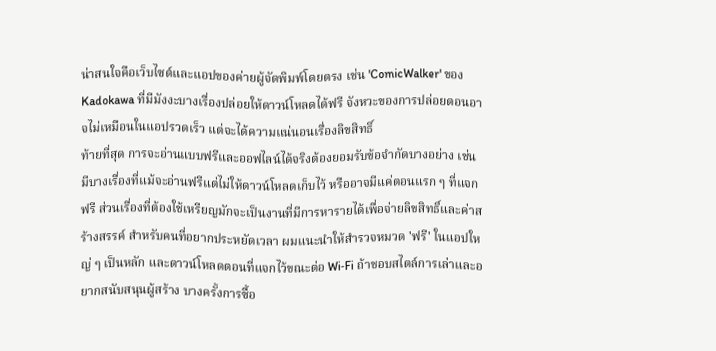น่าสนใจคือเว็บไซต์และแอปของค่ายผู้จัดพิมพ์โดยตรง เช่น 'ComicWalker' ของ Kadokawa ที่มีมังงะบางเรื่องปล่อยให้ดาวน์โหลดได้ฟรี จังหวะของการปล่อยตอนอาจไม่เหมือนในแอปรวดเร็ว แต่จะได้ความแน่นอนเรื่องลิขสิทธิ์
ท้ายที่สุด การจะอ่านแบบฟรีและออฟไลน์ได้จริงต้องยอมรับข้อจำกัดบางอย่าง เช่น มีบางเรื่องที่แม้จะอ่านฟรีแต่ไม่ให้ดาวน์โหลดเก็บไว้ หรืออาจมีแค่ตอนแรก ๆ ที่แจกฟรี ส่วนเรื่องที่ต้องใช้เหรียญมักจะเป็นงานที่มีการหารายได้เพื่อจ่ายลิขสิทธิ์และค่าสร้างสรรค์ สำหรับคนที่อยากประหยัดเวลา ผมแนะนำให้สำรวจหมวด 'ฟรี' ในแอปใหญ่ ๆ เป็นหลัก และดาวน์โหลดตอนที่แจกไว้ขณะต่อ Wi‑Fi ถ้าชอบสไตล์การเล่าและอยากสนับสนุนผู้สร้าง บางครั้งการซื้อ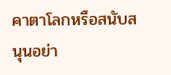คาตาโลกหรือสนับสนุนอย่า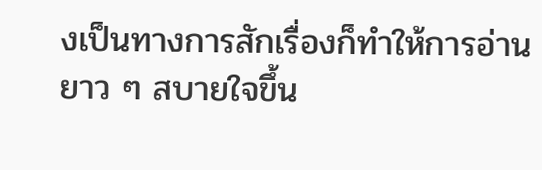งเป็นทางการสักเรื่องก็ทำให้การอ่านยาว ๆ สบายใจขึ้น